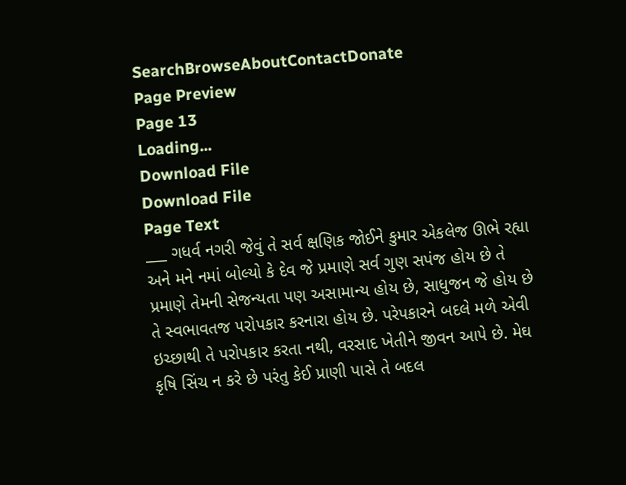SearchBrowseAboutContactDonate
Page Preview
Page 13
Loading...
Download File
Download File
Page Text
___ ગધર્વ નગરી જેવું તે સર્વ ક્ષણિક જોઈને કુમાર એકલેજ ઊભે રહ્યા અને મને નમાં બોલ્યો કે દેવ જે પ્રમાણે સર્વ ગુણ સપંજ હોય છે તે પ્રમાણે તેમની સેજન્યતા પણ અસામાન્ય હોય છે, સાધુજન જે હોય છે તે સ્વભાવતજ ૫રોપકાર કરનારા હોય છે. પરેપકારને બદલે મળે એવી ઇચ્છાથી તે પરોપકાર કરતા નથી, વરસાદ ખેતીને જીવન આપે છે. મેઘ કૃષિ સિંચ ન કરે છે પરંતુ કેઈ પ્રાણી પાસે તે બદલ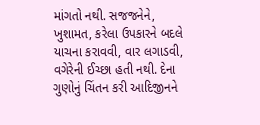માંગતો નથી. સજજનેને, ખુશામત, કરેલા ઉપકારને બદલે યાચના કરાવવી, વાર લગાડવી, વગેરેની ઈચ્છા હતી નથી. દેના ગુણોનું ચિંતન કરી આદિજીનને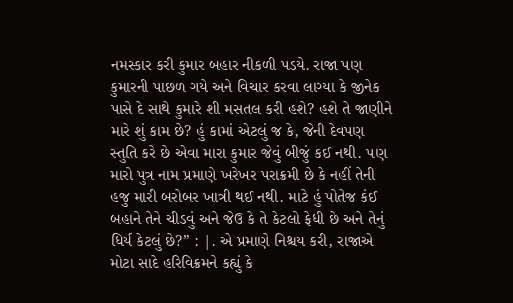નમસ્કાર કરી કુમાર બહાર નીકળી પડયે. રાજા પણ કુમારની પાછળ ગયે અને વિચાર કરવા લાગ્યા કે જીનેક પાસે દે સાથે કુમારે શી મસતલ કરી હશે? હશે તે જાણીને મારે શું કામ છે? હું કામાં એટલું જ કે, જેની દેવપણ સ્તુતિ કરે છે એવા મારા કુમાર જેવું બીજું કઈ નથી. પણ મારો પુત્ર નામ પ્રમાણે ખરેખર પરાક્રમી છે કે નહીં તેની હજુ મારી બરોબર ખાત્રી થઈ નથી. માટે હું પોતેજ કંઈ બહાને તેને ચીડવું અને જેઉ કે તે કેટલો ફેધી છે અને તેનું ધિર્ય કેટલું છે?” : |. એ પ્રમાણે નિશ્ચય કરી, રાજાએ મોટા સાદે હરિવિક્રમને કહ્યું કે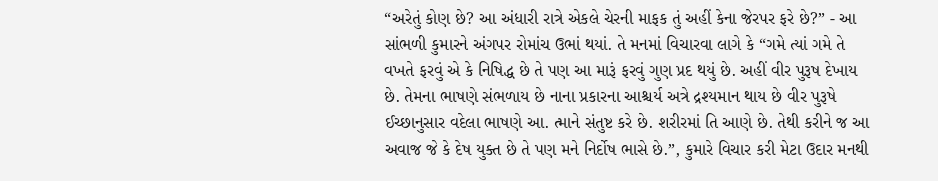“અરેતું કોણ છે? આ અંધારી રાત્રે એકલે ચેરની માફક તું અહીં કેના જેરપર ફરે છે?” - આ સાંભળી કુમારને અંગપર રોમાંચ ઉભાં થયાં. તે મનમાં વિચારવા લાગે કે “ગમે ત્યાં ગમે તે વખતે ફરવું એ કે નિષિદ્ધ છે તે પણ આ મારૂં ફરવું ગુણ પ્રદ થયું છે. અહીં વીર પુરૂષ દેખાય છે. તેમના ભાષણે સંભળાય છે નાના પ્રકારના આશ્ચર્ય અત્રે દ્રશ્યમાન થાય છે વીર પુરૂષે ઈચ્છાનુસાર વદેલા ભાષણે આ. ત્માને સંતુષ્ટ કરે છે. શરીરમાં તિ આણે છે. તેથી કરીને જ આ અવાજ જે કે દેષ યુક્ત છે તે પણ મને નિર્દોષ ભાસે છે.”, કુમારે વિચાર કરી મેટા ઉદાર મનથી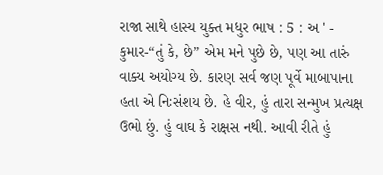રાજા સાથે હાસ્ય યુક્ત મધુર ભાષ : 5 : અ ' - કુમાર-“તું કે, છે” એમ મને પુછે છે, પણ આ તારું વાક્ય અયોગ્ય છે. કારણ સર્વ જણ પૂર્વે માબાપાના હતા એ નિઃસંશય છે. હે વીર, હું તારા સન્મુખ પ્રત્યક્ષ ઉભો છું. હું વાઘ કે રાક્ષસ નથી. આવી રીતે હું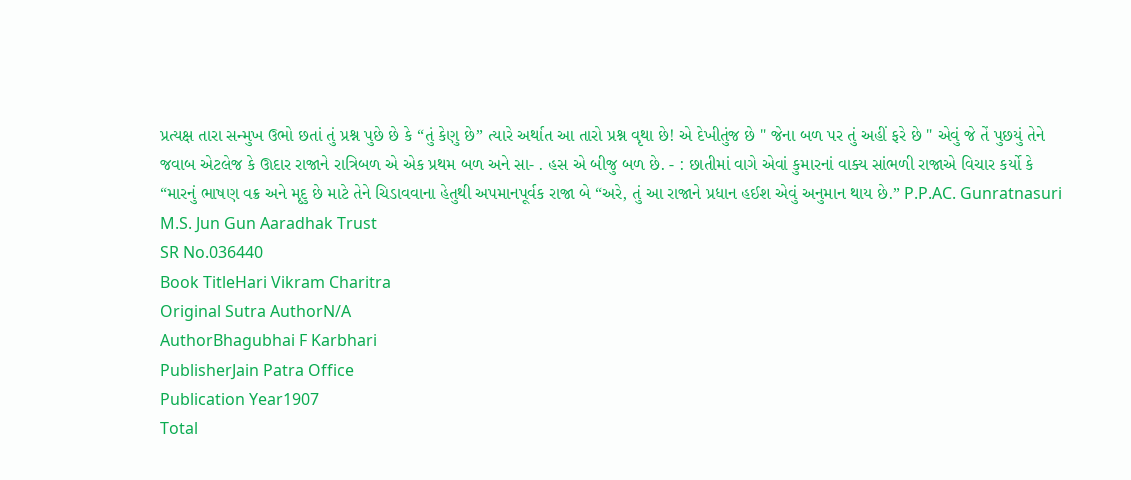પ્રત્યક્ષ તારા સન્મુખ ઉભો છતાં તું પ્રશ્ન પુછે છે કે “તું કેણુ છે” ત્યારે અર્થાત આ તારો પ્રશ્ન વૃથા છે! એ દેખીતુંજ છે " જેના બળ પર તું અહીં ફરે છે " એવું જે તેં પુછયું તેને જવાબ એટલેજ કે ઊદાર રાજાને રાત્રિબળ એ એક પ્રથમ બળ અને સા- . હસ એ બીજુ બળ છે. - : છાતીમાં વાગે એવાં કુમારનાં વાક્ય સાંભળી રાજાએ વિચાર કર્યો કે “મારનું ભાષણ વક્ર અને મૃદુ છે માટે તેને ચિડાવવાના હેતુથી અપમાનપૂર્વક રાજા બે “અરે, તું આ રાજાને પ્રધાન હઈશ એવું અનુમાન થાય છે.” P.P.AC. Gunratnasuri M.S. Jun Gun Aaradhak Trust
SR No.036440
Book TitleHari Vikram Charitra
Original Sutra AuthorN/A
AuthorBhagubhai F Karbhari
PublisherJain Patra Office
Publication Year1907
Total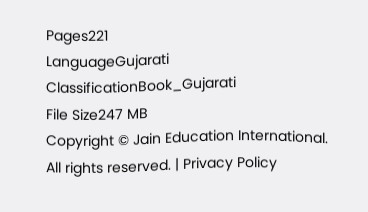Pages221
LanguageGujarati
ClassificationBook_Gujarati
File Size247 MB
Copyright © Jain Education International. All rights reserved. | Privacy Policy